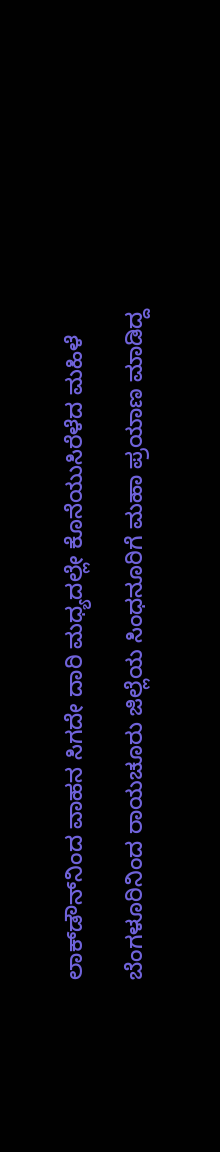ಲಾಕ್‌ಡೌನ್‌ನಿಂದ ವಾಹನ ಸಿಗದೇ ದಾರಿ ಮಧ್ಯದಲ್ಲೇ ಕೊನೆಯುಸಿರೆಳೆದ ಮಹಿಳೆ

ಬೆಂಗಳೂರಿನಿಂದ ರಾಯಚೂರು ಜಿಲ್ಲೆಯ ಸಿಂಧನೂರಿಗೆ ಮಹಾ ಪ್ರಯಾಣ ಮಾಡಿದ್ದ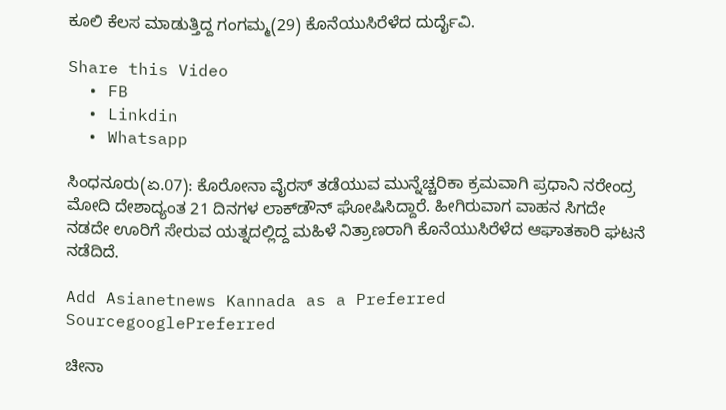ಕೂಲಿ ಕೆಲಸ ಮಾಡುತ್ತಿದ್ದ ಗಂಗಮ್ಮ(29) ಕೊನೆಯುಸಿರೆಳೆದ ದುರ್ದೈವಿ.

Share this Video
  • FB
  • Linkdin
  • Whatsapp

ಸಿಂಧನೂರು(ಏ.07): ಕೊರೋನಾ ವೈರಸ್ ತಡೆಯುವ ಮುನ್ನೆಚ್ಚರಿಕಾ ಕ್ರಮವಾಗಿ ಪ್ರಧಾನಿ ನರೇಂದ್ರ ಮೋದಿ ದೇಶಾದ್ಯಂತ 21 ದಿನಗಳ ಲಾಕ್‌ಡೌನ್‌ ಘೋ‍ಷಿಸಿದ್ದಾರೆ. ಹೀಗಿರುವಾಗ ವಾಹನ ಸಿಗದೇ ನಡದೇ ಊರಿಗೆ ಸೇರುವ ಯತ್ನದಲ್ಲಿದ್ದ ಮಹಿಳೆ ನಿತ್ರಾಣರಾಗಿ ಕೊನೆಯುಸಿರೆಳೆದ ಆಘಾತಕಾರಿ ಘಟನೆ ನಡೆದಿದೆ.

Add Asianetnews Kannada as a Preferred SourcegooglePreferred

ಚೀನಾ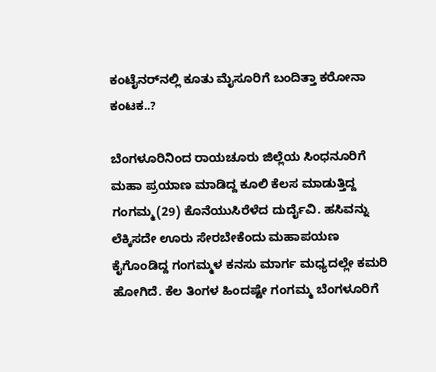ಕಂಟೈನರ್‌ನಲ್ಲಿ ಕೂತು ಮೈಸೂರಿಗೆ ಬಂದಿತ್ತಾ ಕರೋನಾ ಕಂಟಕ..?

ಬೆಂಗಳೂರಿನಿಂದ ರಾಯಚೂರು ಜಿಲ್ಲೆಯ ಸಿಂಧನೂರಿಗೆ ಮಹಾ ಪ್ರಯಾಣ ಮಾಡಿದ್ದ ಕೂಲಿ ಕೆಲಸ ಮಾಡುತ್ತಿದ್ದ ಗಂಗಮ್ಮ(29) ಕೊನೆಯುಸಿರೆಳೆದ ದುರ್ದೈವಿ. ಹಸಿವನ್ನು ಲೆಕ್ಕಿಸದೇ ಊರು ಸೇರಬೇಕೆಂದು ಮಹಾಪಯಣ ಕೈಗೊಂಡಿದ್ದ ಗಂಗಮ್ಮಳ ಕನಸು ಮಾರ್ಗ ಮಧ್ಯದಲ್ಲೇ ಕಮರಿ ಹೋಗಿದೆ. ಕೆಲ ತಿಂಗಳ ಹಿಂದಷ್ಟೇ ಗಂಗಮ್ಮ ಬೆಂಗಳೂರಿಗೆ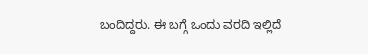ಬಂದಿದ್ದರು. ಈ ಬಗ್ಗೆ ಒಂದು ವರದಿ ಇಲ್ಲಿದೆ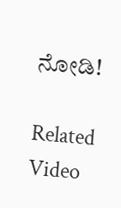ನೋಡಿ!

Related Video